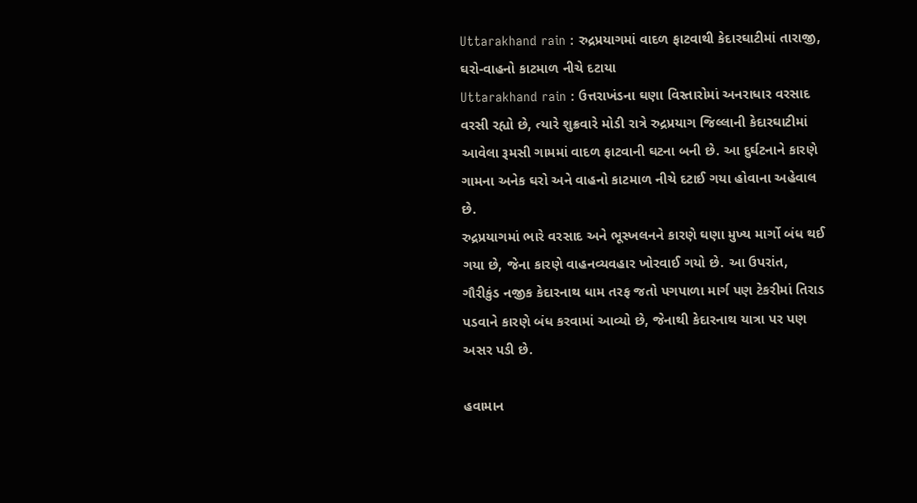Uttarakhand rain : રુદ્રપ્રયાગમાં વાદળ ફાટવાથી કેદારઘાટીમાં તારાજી, ઘરો-વાહનો કાટમાળ નીચે દટાયા
Uttarakhand rain : ઉત્તરાખંડના ઘણા વિસ્તારોમાં અનરાધાર વરસાદ વરસી રહ્યો છે, ત્યારે શુક્રવારે મોડી રાત્રે રુદ્રપ્રયાગ જિલ્લાની કેદારઘાટીમાં આવેલા રૂમસી ગામમાં વાદળ ફાટવાની ઘટના બની છે. આ દુર્ઘટનાને કારણે ગામના અનેક ઘરો અને વાહનો કાટમાળ નીચે દટાઈ ગયા હોવાના અહેવાલ છે.
રુદ્રપ્રયાગમાં ભારે વરસાદ અને ભૂસ્ખલનને કારણે ઘણા મુખ્ય માર્ગો બંધ થઈ ગયા છે, જેના કારણે વાહનવ્યવહાર ખોરવાઈ ગયો છે. આ ઉપરાંત, ગૌરીકુંડ નજીક કેદારનાથ ધામ તરફ જતો પગપાળા માર્ગ પણ ટેકરીમાં તિરાડ પડવાને કારણે બંધ કરવામાં આવ્યો છે, જેનાથી કેદારનાથ યાત્રા પર પણ અસર પડી છે.

હવામાન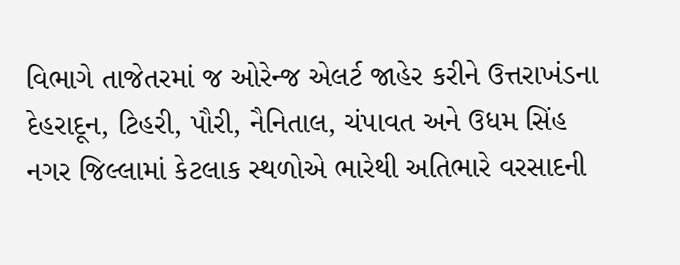વિભાગે તાજેતરમાં જ ઓરેન્જ એલર્ટ જાહેર કરીને ઉત્તરાખંડના દેહરાદૂન, ટિહરી, પૌરી, નૈનિતાલ, ચંપાવત અને ઉધમ સિંહ નગર જિલ્લામાં કેટલાક સ્થળોએ ભારેથી અતિભારે વરસાદની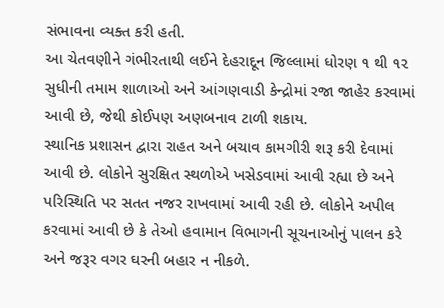સંભાવના વ્યક્ત કરી હતી.
આ ચેતવણીને ગંભીરતાથી લઈને દેહરાદૂન જિલ્લામાં ધોરણ ૧ થી ૧૨ સુધીની તમામ શાળાઓ અને આંગણવાડી કેન્દ્રોમાં રજા જાહેર કરવામાં આવી છે, જેથી કોઈપણ અણબનાવ ટાળી શકાય.
સ્થાનિક પ્રશાસન દ્વારા રાહત અને બચાવ કામગીરી શરૂ કરી દેવામાં આવી છે. લોકોને સુરક્ષિત સ્થળોએ ખસેડવામાં આવી રહ્યા છે અને પરિસ્થિતિ પર સતત નજર રાખવામાં આવી રહી છે. લોકોને અપીલ કરવામાં આવી છે કે તેઓ હવામાન વિભાગની સૂચનાઓનું પાલન કરે અને જરૂર વગર ઘરની બહાર ન નીકળે.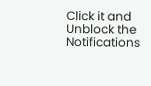Click it and Unblock the Notifications